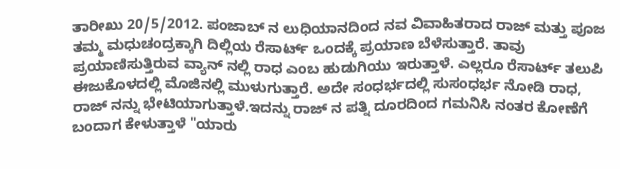ತಾರೀಖು 20/5/2012. ಪಂಜಾಬ್ ನ ಲುಧಿಯಾನದಿಂದ ನವ ವಿವಾಹಿತರಾದ ರಾಜ್ ಮತ್ತು ಪೂಜ ತಮ್ಮ ಮಧುಚಂದ್ರಕ್ಕಾಗಿ ದಿಲ್ಲಿಯ ರೆಸಾರ್ಟ್ ಒಂದಕ್ಕೆ ಪ್ರಯಾಣ ಬೆಳೆಸುತ್ತಾರೆ. ತಾವು ಪ್ರಯಾಣಿಸುತ್ತಿರುವ ವ್ಯಾನ್ ನಲ್ಲಿ ರಾಧ ಎಂಬ ಹುಡುಗಿಯು ಇರುತ್ತಾಳೆ. ಎಲ್ಲರೂ ರೆಸಾರ್ಟ್ ತಲುಪಿ ಈಜುಕೊಳದಲ್ಲಿ ಮೊಜಿನಲ್ಲಿ ಮುಳುಗುತ್ತಾರೆ. ಅದೇ ಸಂಧರ್ಭದಲ್ಲಿ ಸುಸಂಧರ್ಭ ನೋಡಿ ರಾಧ, ರಾಜ್ ನನ್ನು ಭೇಟಿಯಾಗುತ್ತಾಳೆ.ಇದನ್ನು ರಾಜ್ ನ ಪತ್ನಿ ದೂರದಿಂದ ಗಮನಿಸಿ ನಂತರ ಕೋಣೆಗೆ ಬಂದಾಗ ಕೇಳುತ್ತಾಳೆ "ಯಾರು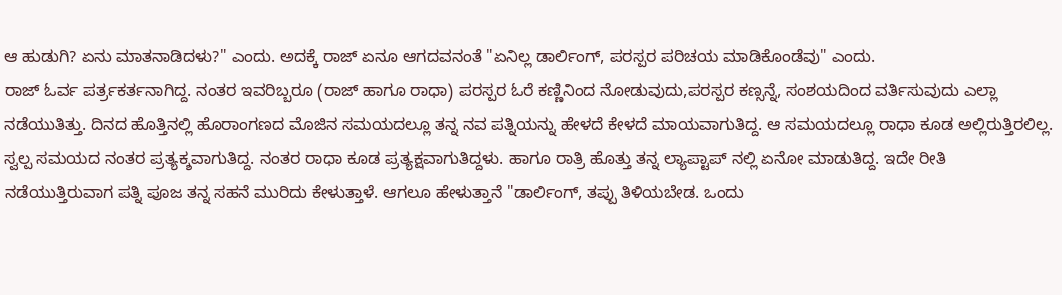ಆ ಹುಡುಗಿ? ಏನು ಮಾತನಾಡಿದಳು?" ಎಂದು. ಅದಕ್ಕೆ ರಾಜ್ ಏನೂ ಆಗದವನಂತೆ "ಏನಿಲ್ಲ ಡಾರ್ಲಿಂಗ್, ಪರಸ್ಪರ ಪರಿಚಯ ಮಾಡಿಕೊಂಡೆವು" ಎಂದು.
ರಾಜ್ ಓರ್ವ ಪರ್ತ್ರಕರ್ತನಾಗಿದ್ದ. ನಂತರ ಇವರಿಬ್ಬರೂ (ರಾಜ್ ಹಾಗೂ ರಾಧಾ) ಪರಸ್ಪರ ಓರೆ ಕಣ್ಣಿನಿಂದ ನೋಡುವುದು,ಪರಸ್ಪರ ಕಣ್ಸನ್ನೆ, ಸಂಶಯದಿಂದ ವರ್ತಿಸುವುದು ಎಲ್ಲಾ ನಡೆಯುತಿತ್ತು. ದಿನದ ಹೊತ್ತಿನಲ್ಲಿ ಹೊರಾಂಗಣದ ಮೊಜಿನ ಸಮಯದಲ್ಲೂ ತನ್ನ ನವ ಪತ್ನಿಯನ್ನು ಹೇಳದೆ ಕೇಳದೆ ಮಾಯವಾಗುತಿದ್ದ. ಆ ಸಮಯದಲ್ಲೂ ರಾಧಾ ಕೂಡ ಅಲ್ಲಿರುತ್ತಿರಲಿಲ್ಲ. ಸ್ವಲ್ಪ ಸಮಯದ ನಂತರ ಪ್ರತ್ಯಕ್ಶವಾಗುತಿದ್ದ. ನಂತರ ರಾಧಾ ಕೂಡ ಪ್ರತ್ಯಕ್ಷವಾಗುತಿದ್ದಳು. ಹಾಗೂ ರಾತ್ರಿ ಹೊತ್ತು ತನ್ನ ಲ್ಯಾಪ್ಟಾಪ್ ನಲ್ಲಿ ಏನೋ ಮಾಡುತಿದ್ದ. ಇದೇ ರೀತಿ ನಡೆಯುತ್ತಿರುವಾಗ ಪತ್ನಿ ಪೂಜ ತನ್ನ ಸಹನೆ ಮುರಿದು ಕೇಳುತ್ತಾಳೆ. ಆಗಲೂ ಹೇಳುತ್ತಾನೆ "ಡಾರ್ಲಿಂಗ್, ತಪ್ಪು ತಿಳಿಯಬೇಡ. ಒಂದು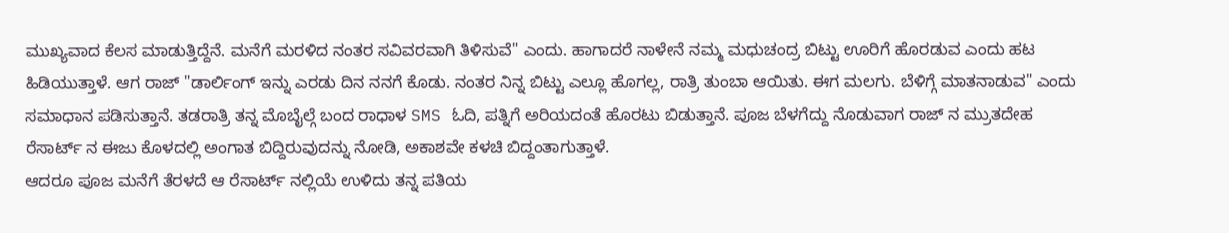ಮುಖ್ಯವಾದ ಕೆಲಸ ಮಾಡುತ್ತಿದ್ದೆನೆ. ಮನೆಗೆ ಮರಳಿದ ನಂತರ ಸವಿವರವಾಗಿ ತಿಳಿಸುವೆ" ಎಂದು. ಹಾಗಾದರೆ ನಾಳೇನೆ ನಮ್ಮ ಮಧುಚಂದ್ರ ಬಿಟ್ಟು ಊರಿಗೆ ಹೊರಡುವ ಎಂದು ಹಟ ಹಿಡಿಯುತ್ತಾಳೆ. ಆಗ ರಾಜ್ "ಡಾರ್ಲಿಂಗ್ ಇನ್ನು ಎರಡು ದಿನ ನನಗೆ ಕೊಡು. ನಂತರ ನಿನ್ನ ಬಿಟ್ಟು ಎಲ್ಲೂ ಹೊಗಲ್ಲ, ರಾತ್ರಿ ತುಂಬಾ ಆಯಿತು. ಈಗ ಮಲಗು. ಬೆಳಿಗ್ಗೆ ಮಾತನಾಡುವ" ಎಂದು ಸಮಾಧಾನ ಪಡಿಸುತ್ತಾನೆ. ತಡರಾತ್ರಿ ತನ್ನ ಮೊಬೈಲ್ಗೆ ಬಂದ ರಾಧಾಳ SMS ಓದಿ, ಪತ್ನಿಗೆ ಅರಿಯದಂತೆ ಹೊರಟು ಬಿಡುತ್ತಾನೆ. ಪೂಜ ಬೆಳಗೆದ್ದು ನೊಡುವಾಗ ರಾಜ್ ನ ಮ್ರುತದೇಹ ರೆಸಾರ್ಟ್ ನ ಈಜು ಕೊಳದಲ್ಲಿ ಅಂಗಾತ ಬಿದ್ದಿರುವುದನ್ನು ನೋಡಿ, ಅಕಾಶವೇ ಕಳಚಿ ಬಿದ್ದಂತಾಗುತ್ತಾಳೆ.
ಆದರೂ ಪೂಜ ಮನೆಗೆ ತೆರಳದೆ ಆ ರೆಸಾರ್ಟ್ ನಲ್ಲಿಯೆ ಉಳಿದು ತನ್ನ ಪತಿಯ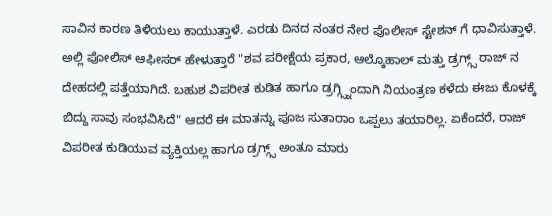ಸಾವಿನ ಕಾರಣ ತಿಳಿಯಲು ಕಾಯುತ್ತಾಳೆ. ಎರಡು ದಿನದ ನಂತರ ನೇರ ಪೊಲೀಸ್ ಸ್ಟೇಶನ್ ಗೆ ಧಾವಿಸುತ್ತಾಳೆ. ಅಲ್ಲಿ ಪೋಲಿಸ್ ಆಫೀಸರ್ ಹೇಳುತ್ತಾರೆ "ಶವ ಪರೀಕ್ಷೆಯ ಪ್ರಕಾರ, ಆಲ್ಕೊಹಾಲ್ ಮತ್ತು ಡ್ರಗ್ಗ್ಸ್ ರಾಜ್ ನ ದೇಹದಲ್ಲಿ ಪತ್ತೆಯಾಗಿದೆ. ಬಹುಶ ವಿಪರೀತ ಕುಡಿತ ಹಾಗೂ ಡ್ರಗ್ಗ್ಸ್ನಿಂದಾಗಿ ನಿಯಂತ್ರಣ ಕಳೆದು ಈಜು ಕೊಳಕ್ಕೆ ಬಿದ್ದು ಸಾವು ಸಂಭವಿಸಿದೆ" ಆದರೆ ಈ ಮಾತನ್ನು ಪೂಜ ಸುತಾರಾಂ ಒಪ್ಪಲು ತಯಾರಿಲ್ಲ. ಏಕೆಂದರೆ, ರಾಜ್ ವಿಪರೀತ ಕುಡಿಯುವ ವ್ಯಕ್ತಿಯಲ್ಲ ಹಾಗೂ ಡ್ರಗ್ಗ್ಸ್ ಅಂತೂ ಮಾರು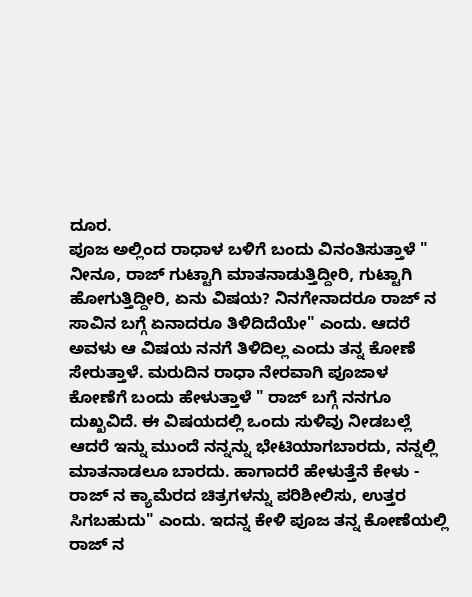ದೂರ.
ಪೂಜ ಅಲ್ಲಿಂದ ರಾಧಾಳ ಬಳಿಗೆ ಬಂದು ವಿನಂತಿಸುತ್ತಾಳೆ " ನೀನೂ, ರಾಜ್ ಗುಟ್ಟಾಗಿ ಮಾತನಾಡುತ್ತಿದ್ದೀರಿ, ಗುಟ್ಟಾಗಿ ಹೋಗುತ್ತಿದ್ದೀರಿ, ಏನು ವಿಷಯ? ನಿನಗೇನಾದರೂ ರಾಜ್ ನ ಸಾವಿನ ಬಗ್ಗೆ ಏನಾದರೂ ತಿಳಿದಿದೆಯೇ" ಎಂದು. ಆದರೆ ಅವಳು ಆ ವಿಷಯ ನನಗೆ ತಿಳಿದಿಲ್ಲ ಎಂದು ತನ್ನ ಕೋಣೆ ಸೇರುತ್ತಾಳೆ. ಮರುದಿನ ರಾಧಾ ನೇರವಾಗಿ ಪೂಜಾಳ ಕೋಣೆಗೆ ಬಂದು ಹೇಳುತ್ತಾಳೆ " ರಾಜ್ ಬಗ್ಗೆ ನನಗೂ ದುಖ್ಖವಿದೆ. ಈ ವಿಷಯದಲ್ಲಿ ಒಂದು ಸುಳಿವು ನೀಡಬಲ್ಲೆ ಆದರೆ ಇನ್ನು ಮುಂದೆ ನನ್ನನ್ನು ಭೇಟಿಯಾಗಬಾರದು, ನನ್ನಲ್ಲಿ ಮಾತನಾಡಲೂ ಬಾರದು. ಹಾಗಾದರೆ ಹೇಳುತ್ತೆನೆ ಕೇಳು - ರಾಜ್ ನ ಕ್ಯಾಮೆರದ ಚಿತ್ರಗಳನ್ನು ಪರಿಶೀಲಿಸು, ಉತ್ತರ ಸಿಗಬಹುದು" ಎಂದು. ಇದನ್ನ ಕೇಳಿ ಪೂಜ ತನ್ನ ಕೋಣೆಯಲ್ಲಿ ರಾಜ್ ನ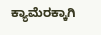ಕ್ಯಾಮೆರಕ್ಕಾಗಿ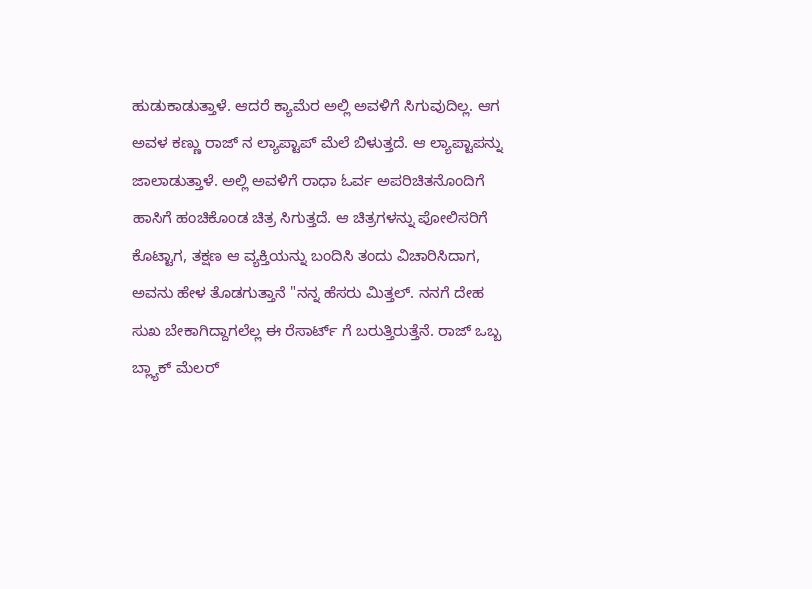ಹುಡುಕಾಡುತ್ತಾಳೆ. ಆದರೆ ಕ್ಯಾಮೆರ ಅಲ್ಲಿ ಅವಳಿಗೆ ಸಿಗುವುದಿಲ್ಲ. ಆಗ ಅವಳ ಕಣ್ಣು ರಾಜ್ ನ ಲ್ಯಾಪ್ಟಾಪ್ ಮೆಲೆ ಬಿಳುತ್ತದೆ. ಆ ಲ್ಯಾಪ್ಟಾಪನ್ನು ಜಾಲಾಡುತ್ತಾಳೆ. ಅಲ್ಲಿ ಅವಳಿಗೆ ರಾಧಾ ಓರ್ವ ಅಪರಿಚಿತನೊಂದಿಗೆ ಹಾಸಿಗೆ ಹಂಚಿಕೊಂಡ ಚಿತ್ರ ಸಿಗುತ್ತದೆ. ಆ ಚಿತ್ರಗಳನ್ನು ಪೋಲಿಸರಿಗೆ ಕೊಟ್ಟಾಗ, ತಕ್ಷಣ ಆ ವ್ಯಕ್ತಿಯನ್ನು ಬಂದಿಸಿ ತಂದು ವಿಚಾರಿಸಿದಾಗ, ಅವನು ಹೇಳ ತೊಡಗುತ್ತಾನೆ "ನನ್ನ ಹೆಸರು ಮಿತ್ತಲ್. ನನಗೆ ದೇಹ ಸುಖ ಬೇಕಾಗಿದ್ದಾಗಲೆಲ್ಲ ಈ ರೆಸಾರ್ಟ್ ಗೆ ಬರುತ್ತಿರುತ್ತೆನೆ. ರಾಜ್ ಒಬ್ಬ ಬ್ಲ್ಯಾಕ್ ಮೆಲರ್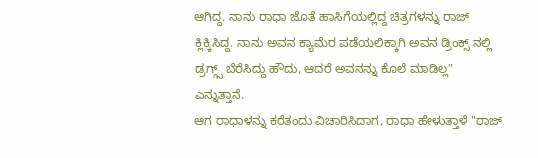ಆಗಿದ್ದ. ನಾನು ರಾಧಾ ಜೊತೆ ಹಾಸಿಗೆಯಲ್ಲಿದ್ದ ಚಿತ್ರಗಳನ್ನು ರಾಜ್ ಕ್ಲಿಕ್ಕಿಸಿದ್ದ. ನಾನು ಅವನ ಕ್ಯಾಮೆರ ಪಡೆಯಲಿಕ್ಕಾಗಿ ಅವನ ಡ್ರಿಂಕ್ಸ್ ನಲ್ಲಿ ಡ್ರಗ್ಗ್ಸ್ ಬೆರೆಸಿದ್ದು ಹೌದು, ಆದರೆ ಅವನನ್ನು ಕೊಲೆ ಮಾಡಿಲ್ಲ" ಎನ್ನುತ್ತಾನೆ.
ಆಗ ರಾಧಾಳನ್ನು ಕರೆತಂದು ವಿಚಾರಿಸಿದಾಗ, ರಾಧಾ ಹೇಳುತ್ತಾಳೆ "ರಾಜ್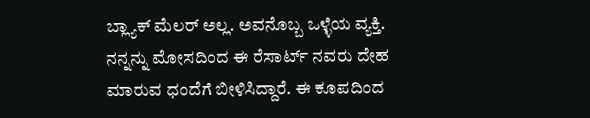ಬ್ಲ್ಯಾಕ್ ಮೆಲರ್ ಅಲ್ಲ. ಅವನೊಬ್ಬ ಒಳ್ಳೆಯ ವ್ಯಕ್ತಿ. ನನ್ನನ್ನು ಮೋಸದಿಂದ ಈ ರೆಸಾರ್ಟ್ ನವರು ದೇಹ ಮಾರುವ ಧಂದೆಗೆ ಬೀಳಿಸಿದ್ದಾರೆ. ಈ ಕೂಪದಿಂದ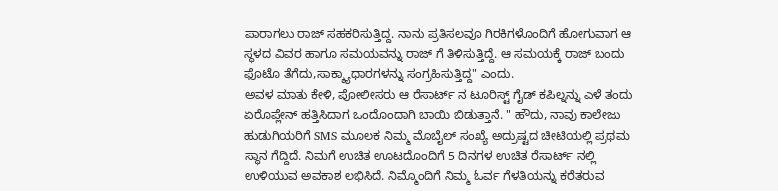ಪಾರಾಗಲು ರಾಜ್ ಸಹಕರಿಸುತ್ತಿದ್ದ. ನಾನು ಪ್ರತಿಸಲವೂ ಗಿರಕಿಗಳೊಂದಿಗೆ ಹೋಗುವಾಗ ಆ ಸ್ಥಳದ ವಿವರ ಹಾಗೂ ಸಮಯವನ್ನು ರಾಜ್ ಗೆ ತಿಳಿಸುತ್ತಿದ್ದೆ. ಆ ಸಮಯಕ್ಕೆ ರಾಜ್ ಬಂದು ಫೊಟೊ ತೆಗೆದು,ಸಾಕ್ಶ್ಯಾಧಾರಗಳನ್ನು ಸಂಗ್ರಹಿಸುತ್ತಿದ್ದ" ಎಂದು.
ಅವಳ ಮಾತು ಕೇಳಿ, ಪೋಲೀಸರು ಆ ರೆಸಾರ್ಟ್ ನ ಟೂರಿಸ್ಟ್ ಗೈಡ್ ಕಪಿಲ್ನನ್ನು ಎಳೆ ತಂದು ಏರೊಪ್ಲೇನ್ ಹತ್ತಿಸಿದಾಗ ಒಂದೊಂದಾಗಿ ಬಾಯಿ ಬಿಡುತ್ತಾನೆ. " ಹೌದು, ನಾವು ಕಾಲೇಜು ಹುಡುಗಿಯರಿಗೆ SMS ಮೂಲಕ ನಿಮ್ಮ ಮೊಬೈಲ್ ಸಂಖ್ಯೆ ಅದ್ರುಷ್ಟದ ಚೀಟಿಯಲ್ಲಿ ಪ್ರಥಮ ಸ್ಥಾನ ಗೆದ್ದಿದೆ. ನಿಮಗೆ ಉಚಿತ ಊಟದೊಂದಿಗೆ 5 ದಿನಗಳ ಉಚಿತ ರೆಸಾರ್ಟ್ ನಲ್ಲಿ ಉಳಿಯುವ ಅವಕಾಶ ಲಭಿಸಿದೆ. ನಿಮ್ಮೊಂದಿಗೆ ನಿಮ್ಮ ಓರ್ವ ಗೆಳತಿಯನ್ನು ಕರೆತರುವ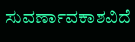ಸುವರ್ಣಾವಕಾಶವಿದೆ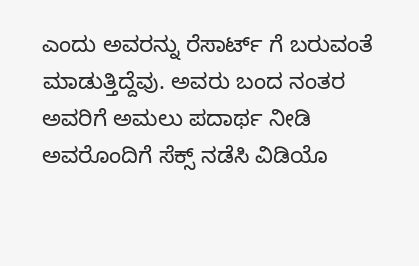ಎಂದು ಅವರನ್ನು ರೆಸಾರ್ಟ್ ಗೆ ಬರುವಂತೆ ಮಾಡುತ್ತಿದ್ದೆವು. ಅವರು ಬಂದ ನಂತರ ಅವರಿಗೆ ಅಮಲು ಪದಾರ್ಥ ನೀಡಿ ಅವರೊಂದಿಗೆ ಸೆಕ್ಸ್ ನಡೆಸಿ ವಿಡಿಯೊ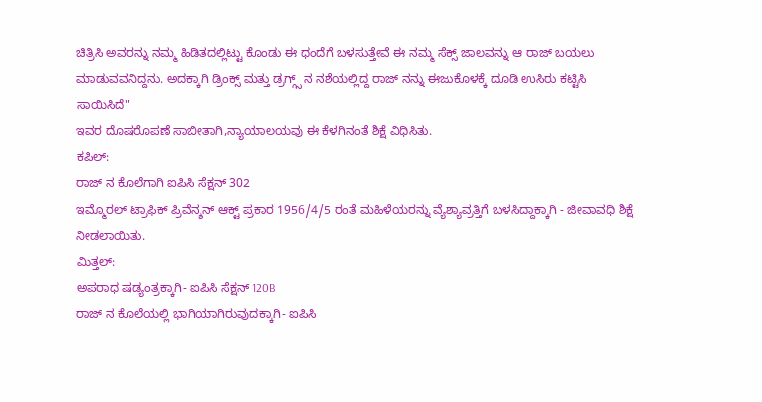ಚಿತ್ರಿಸಿ ಅವರನ್ನು ನಮ್ಮ ಹಿಡಿತದಲ್ಲಿಟ್ಟು ಕೊಂಡು ಈ ಧಂದೆಗೆ ಬಳಸುತ್ತೇವೆ ಈ ನಮ್ಮ ಸೆಕ್ಸ್ ಜಾಲವನ್ನು ಆ ರಾಜ್ ಬಯಲು ಮಾಡುವವನಿದ್ದನು. ಅದಕ್ಕಾಗಿ ಡ್ರಿಂಕ್ಸ್ ಮತ್ತು ಡ್ರಗ್ಗ್ಸ್ ನ ನಶೆಯಲ್ಲಿದ್ದ ರಾಜ್ ನನ್ನು ಈಜುಕೊಳಕ್ಕೆ ದೂಡಿ ಉಸಿರು ಕಟ್ಟಿಸಿ ಸಾಯಿಸಿದೆ"
ಇವರ ದೊಷರೊಪಣೆ ಸಾಬೀತಾಗಿ,ನ್ಯಾಯಾಲಯವು ಈ ಕೆಳಗಿನಂತೆ ಶಿಕ್ಷೆ ವಿಧಿಸಿತು.
ಕಪಿಲ್:
ರಾಜ್ ನ ಕೊಲೆಗಾಗಿ ಐಪಿಸಿ ಸೆಕ್ಷನ್ 302
ಇಮ್ಮೊರಲ್ ಟ್ರಾಫಿಕ್ ಪ್ರಿವೆನ್ಶನ್ ಆಕ್ಟ್ ಪ್ರಕಾರ 1956/4/5 ರಂತೆ ಮಹಿಳೆಯರನ್ನು ವ್ಯೆಶ್ಯಾವ್ರತ್ತಿಗೆ ಬಳಸಿದ್ದಾಕ್ಕಾಗಿ - ಜೀವಾವಧಿ ಶಿಕ್ಷೆ ನೀಡಲಾಯಿತು.
ಮಿತ್ತಲ್:
ಅಪರಾಧ ಷಡ್ಯಂತ್ರಕ್ಕಾಗಿ- ಐಪಿಸಿ ಸೆಕ್ಷನ್ 120B
ರಾಜ್ ನ ಕೊಲೆಯಲ್ಲಿ ಭಾಗಿಯಾಗಿರುವುದಕ್ಕಾಗಿ- ಐಪಿಸಿ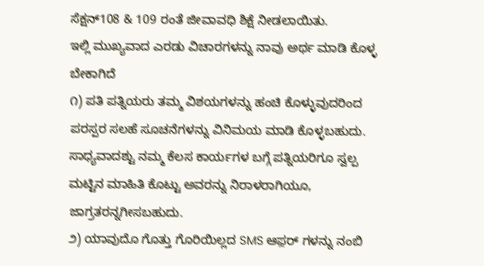ಸೆಕ್ಷನ್108 & 109 ರಂತೆ ಜೀವಾವಧಿ ಶಿಕ್ಷೆ ನೀಡಲಾಯಿತು.
ಇಲ್ಲಿ ಮುಖ್ಯವಾದ ಎರಡು ವಿಚಾರಗಳನ್ನು ನಾವು ಅರ್ಥ ಮಾಡಿ ಕೊಳ್ಳ ಬೇಕಾಗಿದೆ
೧) ಪತಿ ಪತ್ನಿಯರು ತಮ್ಮ ವಿಶಯಗಳನ್ನು ಹಂಚಿ ಕೊಳ್ಳುವುದರಿಂದ ಪರಸ್ಪರ ಸಲಹೆ ಸೂಚನೆಗಳನ್ನು ವಿನಿಮಯ ಮಾಡಿ ಕೊಳ್ಳಬಹುದು. ಸಾಧ್ಯವಾದಶ್ಟು ನಮ್ಮ ಕೆಲಸ ಕಾರ್ಯಗಳ ಬಗ್ಗೆ ಪತ್ನಿಯರಿಗೂ ಸ್ವಲ್ಪ ಮಟ್ಟಿನ ಮಾಹಿತಿ ಕೊಟ್ಟು ಅವರನ್ನು ನಿರಾಳರಾಗಿಯೂ, ಜಾಗ್ರತರನ್ನಗೀಸಬಹುದು.
೨) ಯಾವುದೊ ಗೊತ್ತು ಗೊರಿಯಿಲ್ಲದ SMS ಆಫ಼ರ್ ಗಳನ್ನು ನಂಬಿ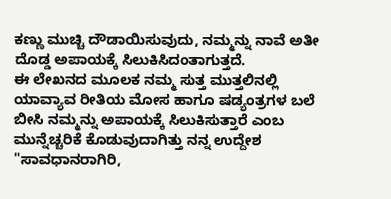ಕಣ್ಣು ಮುಚ್ಚಿ ದೌಡಾಯಿಸುವುದು, ನಮ್ಮನ್ನು ನಾವೆ ಅತೀ ದೊಡ್ಡ ಅಪಾಯಕ್ಕೆ ಸಿಲುಕಿಸಿದಂತಾಗುತ್ತದೆ.
ಈ ಲೇಖನದ ಮೂಲಕ ನಮ್ಮ ಸುತ್ತ ಮುತ್ತಲಿನಲ್ಲಿ ಯಾವ್ಯಾವ ರೀತಿಯ ಮೋಸ ಹಾಗೂ ಷಡ್ಯಂತ್ರಗಳ ಬಲೆ ಬೀಸಿ ನಮ್ಮನ್ನು ಅಪಾಯಕ್ಕೆ ಸಿಲುಕಿಸುತ್ತಾರೆ ಎಂಬ ಮುನ್ನೆಚ್ಚರಿಕೆ ಕೊಡುವುದಾಗಿತ್ತು ನನ್ನ ಉದ್ದೇಶ
"ಸಾವಧಾನರಾಗಿರಿ,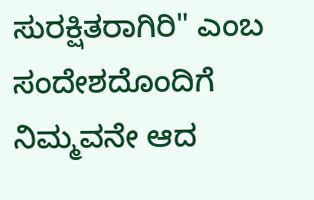ಸುರಕ್ಷಿತರಾಗಿರಿ" ಎಂಬ ಸಂದೇಶದೊಂದಿಗೆ
ನಿಮ್ಮವನೇ ಆದ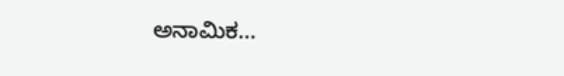ಅನಾಮಿಕ...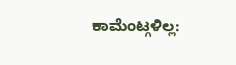ಕಾಮೆಂಟ್ಗಳಿಲ್ಲ: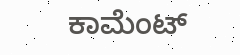ಕಾಮೆಂಟ್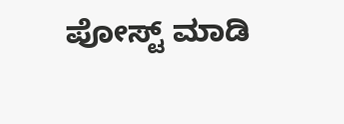ಪೋಸ್ಟ್ ಮಾಡಿ